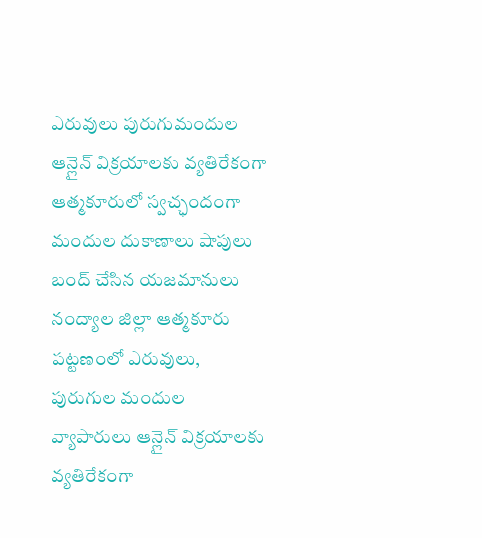ఎరువులు పురుగుమందుల ఆన్లైన్ విక్రయాలకు వ్యతిరేకంగా ఆత్మకూరులో స్వచ్ఛందంగా మందుల దుకాణాలు షాపులు బంద్ చేసిన యజమానులు
నంద్యాల జిల్లా ఆత్మకూరు పట్టణంలో ఎరువులు, పురుగుల మందుల వ్యాపారులు ఆన్లైన్ విక్రయాలకు వ్యతిరేకంగా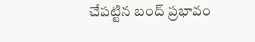చేపట్టిన బంద్ ప్రభావం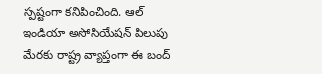స్పష్టంగా కనిపించింది. ఆల్ ఇండియా అసోసియేషన్ పిలుపు మేరకు రాష్ట్ర వ్యాప్తంగా ఈ బంద్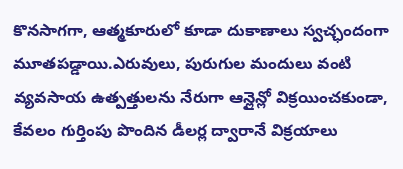కొనసాగగా, ఆత్మకూరులో కూడా దుకాణాలు స్వచ్ఛందంగా మూతపడ్డాయి.ఎరువులు, పురుగుల మందులు వంటి వ్యవసాయ ఉత్పత్తులను నేరుగా ఆన్లైన్లో విక్రయించకుండా, కేవలం గుర్తింపు పొందిన డీలర్ల ద్వారానే విక్రయాలు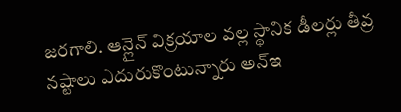జరగాలి. ఆన్లైన్ విక్రయాల వల్ల స్థానిక డీలర్లు తీవ్ర నష్టాలు ఎదురుకొంటున్నారు అన్ఇ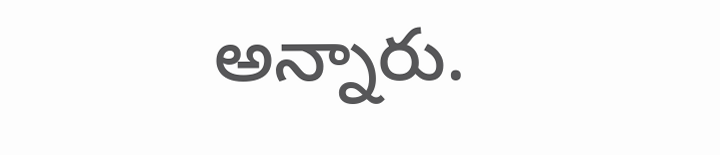అన్నారు.